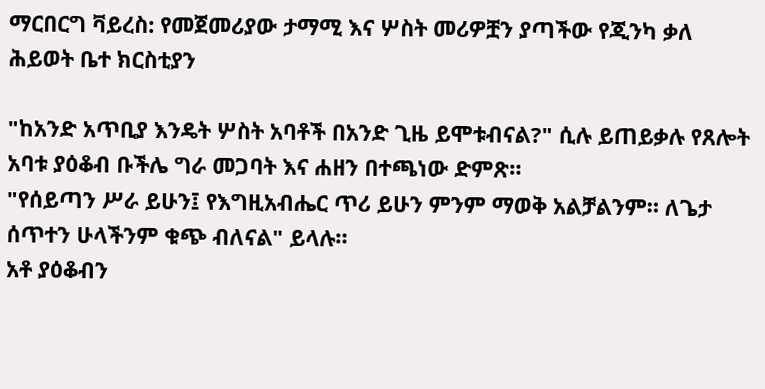ማርበርግ ቫይረስ: የመጀመሪያው ታማሚ እና ሦስት መሪዎቿን ያጣችው የጂንካ ቃለ ሕይወት ቤተ ክርስቲያን

"ከአንድ አጥቢያ እንዴት ሦስት አባቶች በአንድ ጊዜ ይሞቱብናል?" ሲሉ ይጠይቃሉ የጸሎት አባቱ ያዕቆብ ቡችሌ ግራ መጋባት እና ሐዘን በተጫነው ድምጽ።
"የሰይጣን ሥራ ይሁን፤ የእግዚአብሔር ጥሪ ይሁን ምንም ማወቅ አልቻልንም። ለጌታ ሰጥተን ሁላችንም ቁጭ ብለናል" ይላሉ።
አቶ ያዕቆብን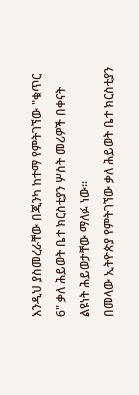እንዲህ ያስመረራቸው በጂንካ ከተማ የምትገኘው "ቁጥር 6" ቃለ ሕይወት ቤተ ክርስቲያን ሦስት መሪዎች በቀናት ልዩነት ሕይወታቸው ማለፉ ነው።
በመላው ኢትዮጵያ የምትገኘው ቃለ ሕይወት ቤተ ክርስቲያን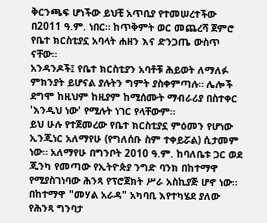ቅርንጫፍ ሆነችው ይህቺ አጥቢያ የተመሠረተችው በ2011 ዓ.ም. ነበር። ከጥቅምት ወር መጨረሻ ጀምሮ የቤተ ክርስቲያኗ አባላት ሐዘን እና ድንጋጤ ውስጥ ናቸው።
አንዳንዶች፤ የቤተ ክርስቲያን አባቶቹ ሕይወት ለማለፉ ምክንያት ይሆናል ያሉትን ግምት ያስቀምጣሉ። ሌሎች ደግሞ ከዚህም ከዚያም ከሚሰሙት ማብራሪያ በስተቀር 'እንዲህ ነው' የሚሉት ነገር የላቸውም።
ይህ ሁሉ የተጀመረው የቤተ ክርስቲያኗ ምዕመን የሆነው ኢንጂነር አለማየሁ (የግለሰቡ ስም ተቀይሯል) ሲታመም ነው። አለማየሁ በግንቦት 2010 ዓ.ም. ከባለቤቱ ጋር ወደ ጂንካ የመጣው የኢትዮጵያ ንግድ ባንክ በከተማዋ የሚያስገነባው ሕንጻ የፕሮጀክት ሥራ አስኪያጅ ሆኖ ነው።
በከተማዋ "መሃል አራዳ" አካባቢ እየተካሄደ ያለው የሕንጻ ግንባታ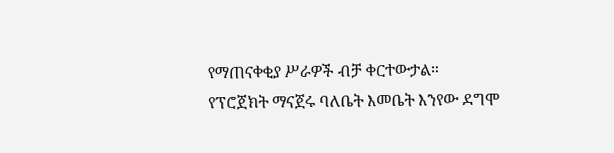የማጠናቀቂያ ሥራዎች ብቻ ቀርተውታል።
የፕሮጀክት ማናጀሩ ባለቤት እመቤት እንየው ደግሞ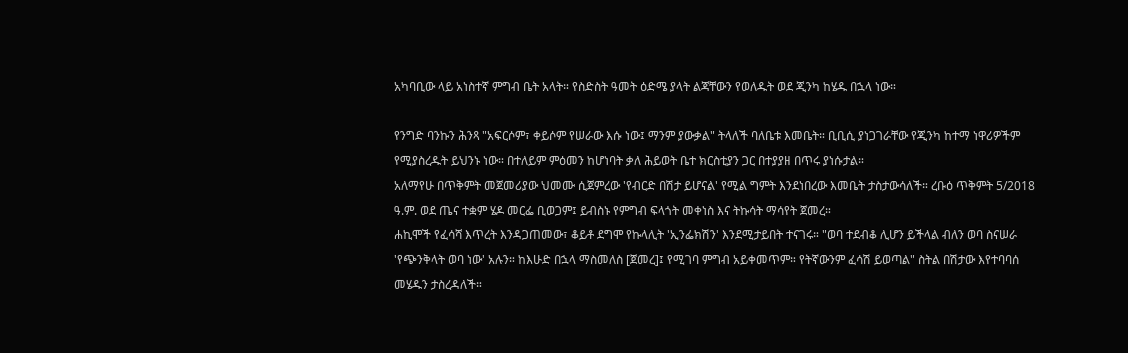አካባቢው ላይ አነስተኛ ምግብ ቤት አላት። የስድስት ዓመት ዕድሜ ያላት ልጃቸውን የወለዱት ወደ ጂንካ ከሄዱ በኋላ ነው።

የንግድ ባንኩን ሕንጻ "አፍርሶም፣ ቀይሶም የሠራው እሱ ነው፤ ማንም ያውቃል" ትላለች ባለቤቱ እመቤት። ቢቢሲ ያነጋገራቸው የጂንካ ከተማ ነዋሪዎችም የሚያስረዱት ይህንኑ ነው። በተለይም ምዕመን ከሆነባት ቃለ ሕይወት ቤተ ክርስቲያን ጋር በተያያዘ በጥሩ ያነሱታል።
አለማየሁ በጥቅምት መጀመሪያው ህመሙ ሲጀምረው 'የብርድ በሽታ ይሆናል' የሚል ግምት እንደነበረው እመቤት ታስታውሳለች። ረቡዕ ጥቅምት 5/2018 ዓ.ም. ወደ ጤና ተቋም ሄዶ መርፌ ቢወጋም፤ ይብስኑ የምግብ ፍላጎት መቀነስ እና ትኩሳት ማሳየት ጀመረ።
ሐኪሞች የፈሳሻ እጥረት እንዳጋጠመው፣ ቆይቶ ደግሞ የኩላሊት 'ኢንፌክሽን' እንደሚታይበት ተናገሩ። "ወባ ተደብቆ ሊሆን ይችላል ብለን ወባ ስናሠራ 'የጭንቅላት ወባ ነው' አሉን። ከእሁድ በኋላ ማስመለስ [ጀመረ]፤ የሚገባ ምግብ አይቀመጥም። የትኛውንም ፈሳሽ ይወጣል" ስትል በሽታው እየተባባሰ መሄዱን ታስረዳለች።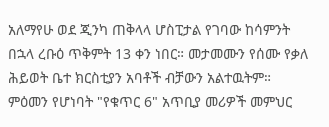አለማየሁ ወደ ጂንካ ጠቅላላ ሆስፒታል የገባው ከሳምንት በኋላ ረቡዕ ጥቅምት 13 ቀን ነበር። መታመሙን የሰሙ የቃለ ሕይወት ቤተ ክርስቲያን አባቶች ብቻውን አልተዉትም። ምዕመን የሆነባት "የቁጥር 6" አጥቢያ መሪዎች መምህር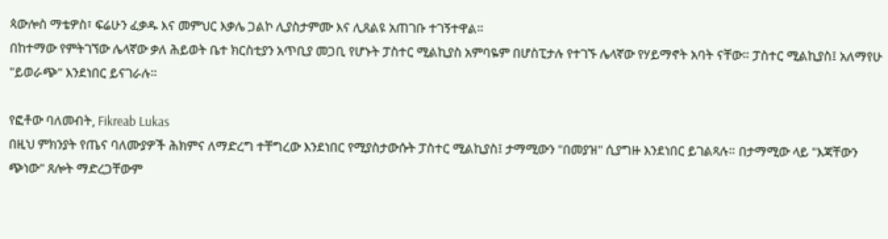ጳውሎስ ማቴዎስ፣ ፍሬሁን ፈቃዱ እና መምህር እቃሌ ጋልኮ ሊያስታምሙ እና ሊጸልዩ አጠገቡ ተገኝተዋል።
በከተማው የምትገኘው ሌላኛው ቃለ ሕይወት ቤተ ክርስቲያን አጥቢያ መጋቢ የሆኑት ፓስተር ሚልኪያስ አምባዬም በሆስፒታሉ የተገኙ ሌላኛው የሃይማኖት አባት ናቸው። ፓስተር ሚልኪያስ፤ አለማየሁ "ይወራጭ" እንደነበር ይናገራሉ።

የፎቶው ባለመብት, Fikreab Lukas
በዚህ ምክንያት የጤና ባለሙያዎች ሕክምና ለማድረግ ተቸግረው እንደነበር የሚያስታውሱት ፓስተር ሚልኪያስ፤ ታማሚውን "በመያዝ" ሲያግዙ እንደነበር ይገልጻሉ። በታማሚው ላይ "እጃቸውን ጭነው" ጸሎት ማድረጋቸውም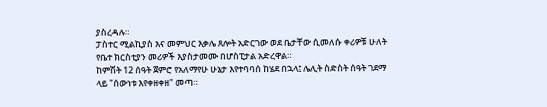ያስረዳሉ።
ፓስተር ሚልኪያስ እና መምህር እቃሌ ጸሎት አድርገው ወደ ቤታቸው ሲመለሱ ቀሪዎቹ ሁለት የቤተ ክርስቲያን መሪዎች እያስታመሙ በሆስፒታል አድረዋል።
ከምሽት 12 ሰዓት ጀምሮ የአለማየሁ ሁኔታ እየተባባሰ ከሄደ በኋላ፤ ሌሊት ስድስት ሰዓት ገደማ ላይ "ሰውነቱ እየቀዘቀዘ" መጣ።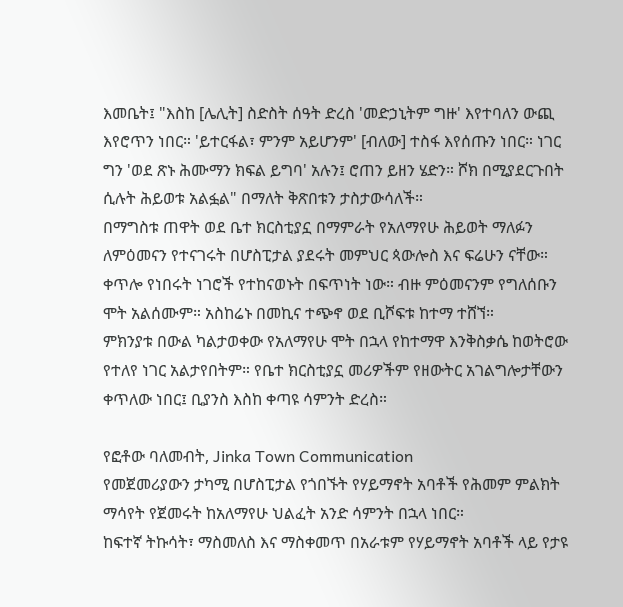እመቤት፤ "እስከ [ሌሊት] ስድስት ሰዓት ድረስ 'መድኃኒትም ግዙ' እየተባለን ውጪ እየሮጥን ነበር። 'ይተርፋል፣ ምንም አይሆንም' [ብለው] ተስፋ እየሰጡን ነበር። ነገር ግን 'ወደ ጽኑ ሕሙማን ክፍል ይግባ' አሉን፤ ሮጠን ይዘን ሄድን። ሾክ በሚያደርጉበት ሲሉት ሕይወቱ አልፏል" በማለት ቅጽበቱን ታስታውሳለች።
በማግስቱ ጠዋት ወደ ቤተ ክርስቲያኗ በማምራት የአለማየሁ ሕይወት ማለፉን ለምዕመናን የተናገሩት በሆስፒታል ያደሩት መምህር ጳውሎስ እና ፍሬሁን ናቸው። ቀጥሎ የነበሩት ነገሮች የተከናወኑት በፍጥነት ነው። ብዙ ምዕመናንም የግለሰቡን ሞት አልሰሙም። አስከሬኑ በመኪና ተጭኖ ወደ ቢሾፍቱ ከተማ ተሸኘ።
ምክንያቱ በውል ካልታወቀው የአለማየሁ ሞት በኋላ የከተማዋ እንቅስቃሴ ከወትሮው የተለየ ነገር አልታየበትም። የቤተ ክርስቲያኗ መሪዎችም የዘውትር አገልግሎታቸውን ቀጥለው ነበር፤ ቢያንስ እስከ ቀጣዩ ሳምንት ድረስ።

የፎቶው ባለመብት, Jinka Town Communication
የመጀመሪያውን ታካሚ በሆስፒታል የጎበኙት የሃይማኖት አባቶች የሕመም ምልክት ማሳየት የጀመሩት ከአለማየሁ ህልፈት አንድ ሳምንት በኋላ ነበር።
ከፍተኛ ትኩሳት፣ ማስመለስ እና ማስቀመጥ በአራቱም የሃይማኖት አባቶች ላይ የታዩ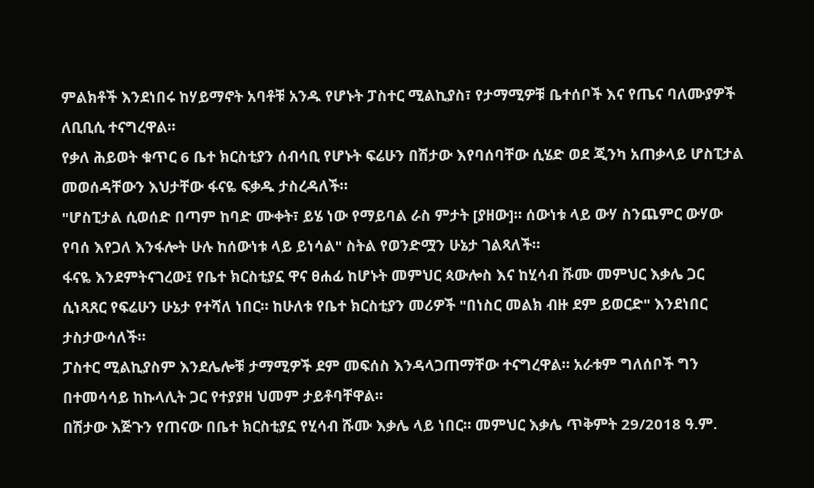ምልክቶች እንደነበሩ ከሃይማኖት አባቶቹ አንዱ የሆኑት ፓስተር ሚልኪያስ፣ የታማሚዎቹ ቤተሰቦች እና የጤና ባለሙያዎች ለቢቢሲ ተናግረዋል።
የቃለ ሕይወት ቁጥር 6 ቤተ ክርስቲያን ሰብሳቢ የሆኑት ፍሬሁን በሽታው እየባሰባቸው ሲሄድ ወደ ጂንካ አጠቃላይ ሆስፒታል መወሰዳቸውን እህታቸው ፋናዬ ፍቃዱ ታስረዳለች።
"ሆስፒታል ሲወሰድ በጣም ከባድ ሙቀት፣ ይሄ ነው የማይባል ራስ ምታት [ያዘው]። ሰውነቱ ላይ ውሃ ስንጨምር ውሃው የባሰ እየጋለ እንፋሎት ሁሉ ከሰውነቱ ላይ ይነሳል" ስትል የወንድሟን ሁኔታ ገልጻለች።
ፋናዬ እንደምትናገረው፤ የቤተ ክርስቲያኗ ዋና ፀሐፊ ከሆኑት መምህር ጳውሎስ እና ከሂሳብ ሹሙ መምህር እቃሌ ጋር ሲነጻጸር የፍሬሁን ሁኔታ የተሻለ ነበር። ከሁለቱ የቤተ ክርስቲያን መሪዎች "በነስር መልክ ብዙ ደም ይወርድ" እንደነበር ታስታውሳለች።
ፓስተር ሚልኪያስም እንደሌሎቹ ታማሚዎች ደም መፍሰስ እንዳላጋጠማቸው ተናግረዋል። አራቱም ግለሰቦች ግን በተመሳሳይ ከኩላሊት ጋር የተያያዘ ህመም ታይቶባቸዋል።
በሽታው እጅጉን የጠናው በቤተ ክርስቲያኗ የሂሳብ ሹሙ እቃሌ ላይ ነበር። መምህር እቃሌ ጥቅምት 29/2018 ዓ.ም.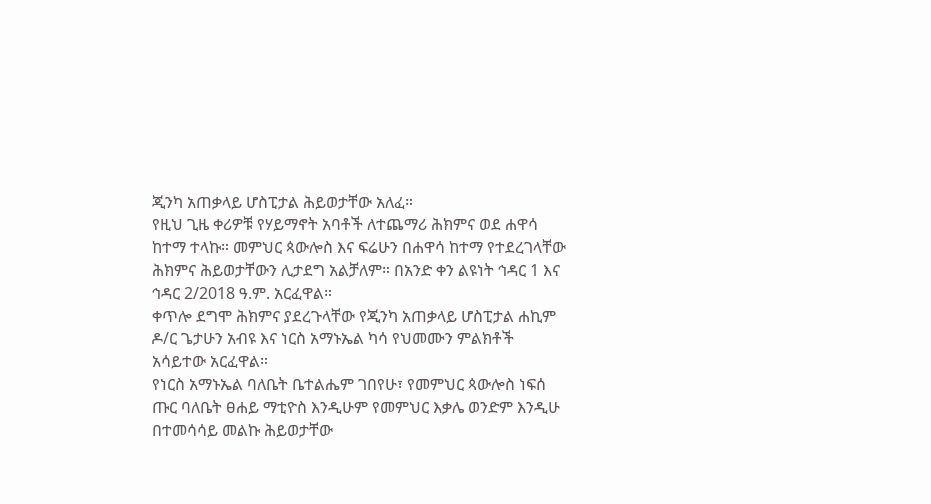ጂንካ አጠቃላይ ሆስፒታል ሕይወታቸው አለፈ።
የዚህ ጊዜ ቀሪዎቹ የሃይማኖት አባቶች ለተጨማሪ ሕክምና ወደ ሐዋሳ ከተማ ተላኩ። መምህር ጳውሎስ እና ፍሬሁን በሐዋሳ ከተማ የተደረገላቸው ሕክምና ሕይወታቸውን ሊታደግ አልቻለም። በአንድ ቀን ልዩነት ኅዳር 1 እና ኅዳር 2/2018 ዓ.ም. አርፈዋል።
ቀጥሎ ደግሞ ሕክምና ያደረጉላቸው የጂንካ አጠቃላይ ሆስፒታል ሐኪም ዶ/ር ጌታሁን አብዩ እና ነርስ አማኑኤል ካሳ የህመሙን ምልክቶች አሳይተው አርፈዋል።
የነርስ አማኑኤል ባለቤት ቤተልሔም ገበየሁ፣ የመምህር ጳውሎስ ነፍሰ ጡር ባለቤት ፀሐይ ማቲዮስ እንዲሁም የመምህር እቃሌ ወንድም እንዲሁ በተመሳሳይ መልኩ ሕይወታቸው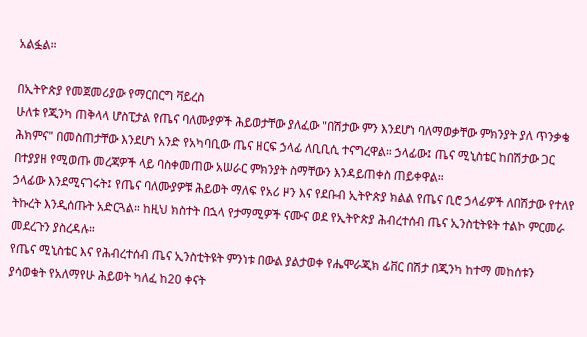አልፏል።

በኢትዮጵያ የመጀመሪያው የማርበርግ ቫይረስ
ሁለቱ የጂንካ ጠቅላላ ሆስፒታል የጤና ባለሙያዎች ሕይወታቸው ያለፈው "በሽታው ምን እንደሆነ ባለማወቃቸው ምክንያት ያለ ጥንቃቄ ሕክምና" በመስጠታቸው እንደሆነ አንድ የአካባቢው ጤና ዘርፍ ኃላፊ ለቢቢሲ ተናግረዋል። ኃላፊው፤ ጤና ሚኒስቴር ከበሽታው ጋር በተያያዘ የሚወጡ መረጃዎች ላይ ባስቀመጠው አሠራር ምክንያት ስማቸውን እንዳይጠቀስ ጠይቀዋል።
ኃላፊው እንደሚናገሩት፤ የጤና ባለሙያዎቹ ሕይወት ማለፍ የአሪ ዞን እና የደቡብ ኢትዮጵያ ክልል የጤና ቢሮ ኃላፊዎች ለበሽታው የተለየ ትኩረት እንዲሰጡት አድርጓል። ከዚህ ክስተት በኋላ የታማሚዎች ናሙና ወደ የኢትዮጵያ ሕብረተሰብ ጤና ኢንስቲትዩት ተልኮ ምርመራ መደረጉን ያስረዳሉ።
የጤና ሚኒስቴር እና የሕብረተሰብ ጤና ኢንስቲትዩት ምንነቱ በውል ያልታወቀ የሔሞራጂክ ፊቨር በሽታ በጂንካ ከተማ መከሰቱን ያሳወቁት የአለማየሁ ሕይወት ካለፈ ከ20 ቀናት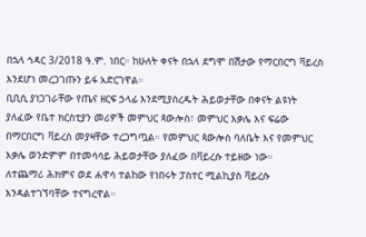በኋላ ኅዳር 3/2018 ዓ.ም. ነበር። ከሁለት ቀናት በኋላ ደግሞ በሽታው የማርበርግ ቫይረስ እንደሆነ መረጋገጡን ይፋ አድርገዋል።
ቢቢሲ ያነጋገራቸው የጤና ዘርፍ ኃላፊ እንደሚያስረዱት ሕይወታቸው በቀናት ልዩነት ያለፈው የቤተ ክርስቲያን መሪዎች መምህር ጳውሎስ፣ መምህር እቃሌ እና ፍሬው በማርበርግ ቫይረስ መያዛቸው ተረጋግጧል። የመምህር ጳውሎስ ባለቤት እና የመምህር እቃሌ ወንድምም በተመሳሳይ ሕይወታቸው ያለፈው በቫይረሱ ተይዘው ነው።
ለተጨማሪ ሕክምና ወደ ሐዋሳ ተልከው የነበሩት ፓስተር ሚልኪያስ ቫይረሱ እንዳልተገኘባቸው ተናግረዋል።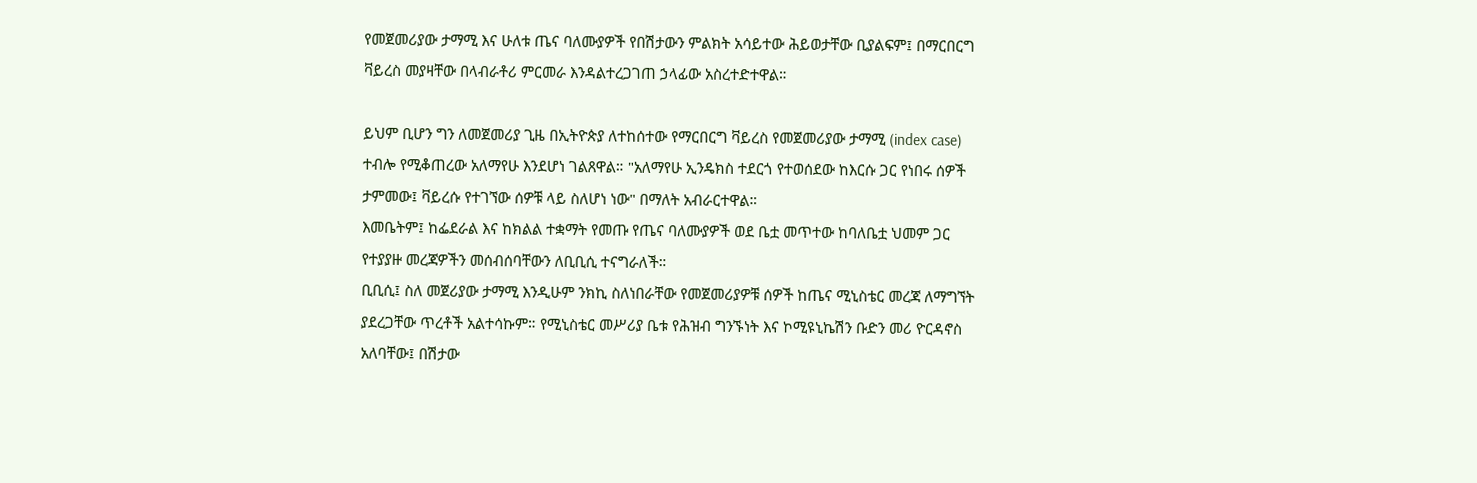የመጀመሪያው ታማሚ እና ሁለቱ ጤና ባለሙያዎች የበሽታውን ምልክት አሳይተው ሕይወታቸው ቢያልፍም፤ በማርበርግ ቫይረስ መያዛቸው በላብራቶሪ ምርመራ እንዳልተረጋገጠ ኃላፊው አስረተድተዋል።

ይህም ቢሆን ግን ለመጀመሪያ ጊዜ በኢትዮጵያ ለተከሰተው የማርበርግ ቫይረስ የመጀመሪያው ታማሚ (index case) ተብሎ የሚቆጠረው አለማየሁ እንደሆነ ገልጸዋል። "አለማየሁ ኢንዴክስ ተደርጎ የተወሰደው ከእርሱ ጋር የነበሩ ሰዎች ታምመው፤ ቫይረሱ የተገኘው ሰዎቹ ላይ ስለሆነ ነው" በማለት አብራርተዋል።
እመቤትም፤ ከፌደራል እና ከክልል ተቋማት የመጡ የጤና ባለሙያዎች ወደ ቤቷ መጥተው ከባለቤቷ ህመም ጋር የተያያዙ መረጃዎችን መሰብሰባቸውን ለቢቢሲ ተናግራለች።
ቢቢሲ፤ ስለ መጀሪያው ታማሚ እንዲሁም ንክኪ ስለነበራቸው የመጀመሪያዎቹ ሰዎች ከጤና ሚኒስቴር መረጃ ለማግኘት ያደረጋቸው ጥረቶች አልተሳኩም። የሚኒስቴር መሥሪያ ቤቱ የሕዝብ ግንኙነት እና ኮሚዩኒኬሽን ቡድን መሪ ዮርዳኖስ አለባቸው፤ በሽታው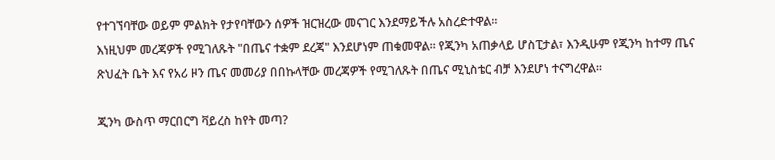የተገኘባቸው ወይም ምልክት የታየባቸውን ሰዎች ዝርዝረው መናገር እንደማይችሉ አስረድተዋል።
እነዚህም መረጃዎች የሚገለጹት "በጤና ተቋም ደረጃ" እንደሆነም ጠቁመዋል። የጂንካ አጠቃላይ ሆስፒታል፣ እንዲሁም የጂንካ ከተማ ጤና ጽህፈት ቤት እና የአሪ ዞን ጤና መመሪያ በበኩላቸው መረጃዎች የሚገለጹት በጤና ሚኒስቴር ብቻ እንደሆነ ተናግረዋል።

ጂንካ ውስጥ ማርበርግ ቫይረስ ከየት መጣ?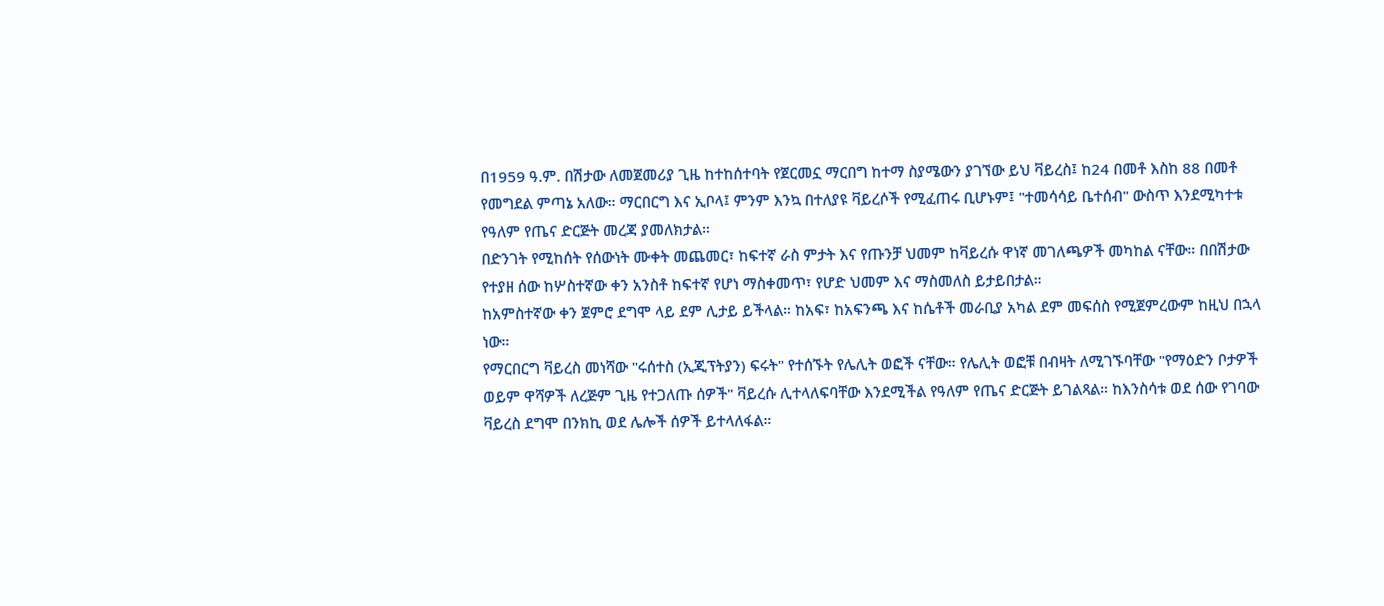በ1959 ዓ.ም. በሽታው ለመጀመሪያ ጊዜ ከተከሰተባት የጀርመኗ ማርበግ ከተማ ስያሜውን ያገኘው ይህ ቫይረስ፤ ከ24 በመቶ እስከ 88 በመቶ የመግደል ምጣኔ አለው። ማርበርግ እና ኢቦላ፤ ምንም እንኳ በተለያዩ ቫይረሶች የሚፈጠሩ ቢሆኑም፤ "ተመሳሳይ ቤተሰብ" ውስጥ እንደሚካተቱ የዓለም የጤና ድርጅት መረጃ ያመለክታል።
በድንገት የሚከሰት የሰውነት ሙቀት መጨመር፣ ከፍተኛ ራስ ምታት እና የጡንቻ ህመም ከቫይረሱ ዋነኛ መገለጫዎች መካከል ናቸው። በበሽታው የተያዘ ሰው ከሦስተኛው ቀን አንስቶ ከፍተኛ የሆነ ማስቀመጥ፣ የሆድ ህመም እና ማስመለስ ይታይበታል።
ከአምስተኛው ቀን ጀምሮ ደግሞ ላይ ደም ሊታይ ይችላል። ከአፍ፣ ከአፍንጫ እና ከሴቶች መራቢያ አካል ደም መፍሰስ የሚጀምረውም ከዚህ በኋላ ነው።
የማርበርግ ቫይረስ መነሻው "ሩሰተስ (ኢጂፕትያን) ፍሩት" የተሰኙት የሌሊት ወፎች ናቸው። የሌሊት ወፎቹ በብዛት ለሚገኙባቸው "የማዕድን ቦታዎች ወይም ዋሻዎች ለረጅም ጊዜ የተጋለጡ ሰዎች" ቫይረሱ ሊተላለፍባቸው እንደሚችል የዓለም የጤና ድርጅት ይገልጻል። ከእንስሳቱ ወደ ሰው የገባው ቫይረስ ደግሞ በንክኪ ወደ ሌሎች ሰዎች ይተላለፋል።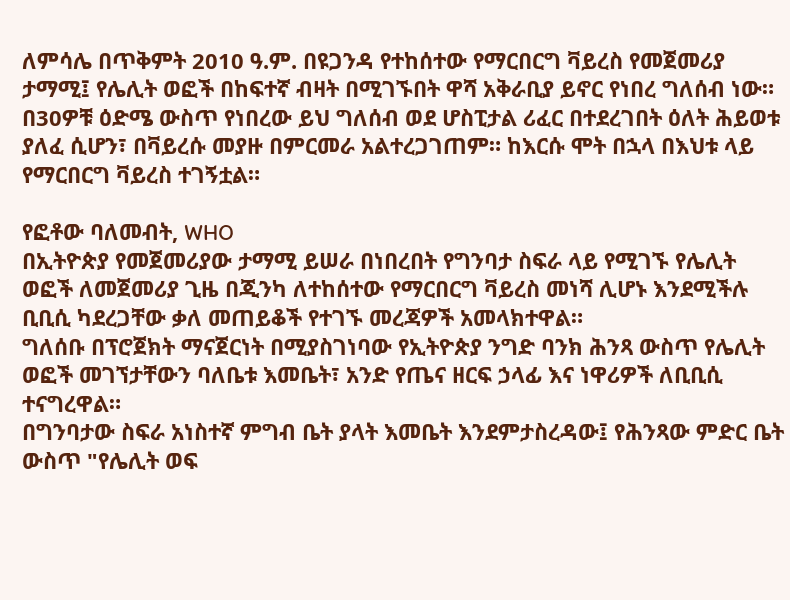ለምሳሌ በጥቅምት 2010 ዓ.ም. በዩጋንዳ የተከሰተው የማርበርግ ቫይረስ የመጀመሪያ ታማሚ፤ የሌሊት ወፎች በከፍተኛ ብዛት በሚገኙበት ዋሻ አቅራቢያ ይኖር የነበረ ግለሰብ ነው።
በ30ዎቹ ዕድሜ ውስጥ የነበረው ይህ ግለሰብ ወደ ሆስፒታል ሪፈር በተደረገበት ዕለት ሕይወቱ ያለፈ ሲሆን፣ በቫይረሱ መያዙ በምርመራ አልተረጋገጠም። ከእርሱ ሞት በኋላ በእህቱ ላይ የማርበርግ ቫይረስ ተገኝቷል።

የፎቶው ባለመብት, WHO
በኢትዮጵያ የመጀመሪያው ታማሚ ይሠራ በነበረበት የግንባታ ስፍራ ላይ የሚገኙ የሌሊት ወፎች ለመጀመሪያ ጊዜ በጂንካ ለተከሰተው የማርበርግ ቫይረስ መነሻ ሊሆኑ እንደሚችሉ ቢቢሲ ካደረጋቸው ቃለ መጠይቆች የተገኙ መረጃዎች አመላክተዋል።
ግለሰቡ በፕሮጀክት ማናጀርነት በሚያስገነባው የኢትዮጵያ ንግድ ባንክ ሕንጻ ውስጥ የሌሊት ወፎች መገኘታቸውን ባለቤቱ እመቤት፣ አንድ የጤና ዘርፍ ኃላፊ እና ነዋሪዎች ለቢቢሲ ተናግረዋል።
በግንባታው ስፍራ አነስተኛ ምግብ ቤት ያላት እመቤት እንደምታስረዳው፤ የሕንጻው ምድር ቤት ውስጥ "የሌሊት ወፍ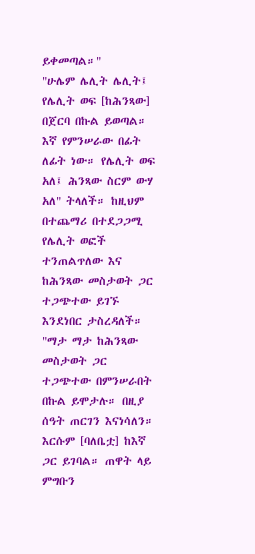ይቀመጣል።"
"ሁሌም ሌሊት ሌሊት፤ የሌሊት ወፍ [ከሕንጻው] በጀርባ በኩል ይወጣል። እኛ የምንሠራው በፊት ለፊት ነው። የሌሊት ወፍ አለ፤ ሕንጻው ስርም ውሃ አለ" ትላለች። ከዚህም በተጨማሪ በተደጋጋሚ የሌሊት ወፎች ተንጠልጥለው እና ከሕንጻው መስታወት ጋር ተጋጭተው ይገኙ እንደነበር ታስረዳለች።
"ማታ ማታ ከሕንጻው መስታወት ጋር ተጋጭተው በምንሠራበት በኩል ይሞታሉ። በዚያ ሰዓት ጠርገን እናነሳለን። እርሱም [ባለቤቷ] ከእኛ ጋር ይገባል። ጠዋት ላይ ምግቡን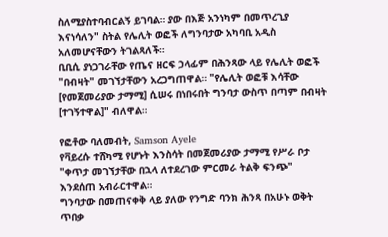ስለሚያስተባብርልኝ ይገባል። ያው በእጅ አንነካም በመጥረጊያ እናነሳለን" ስትል የሌሊት ወፎች ለግንባታው አካባቢ አዲስ አለመሆናቸውን ትገልጻለች።
ቢቢሲ ያነጋገራቸው የጤና ዘርፍ ኃላፊም በሕንጻው ላይ የሌሊት ወፎች "በብዛት" መገኘታቸውን አረጋግጠዋል። "የሌሊት ወፎቹ እሳቸው [የመጀመሪያው ታማሚ] ሲሠሩ በነበሩበት ግንባታ ውስጥ በጣም በብዛት [ተገኝተዋል]" ብለዋል።

የፎቶው ባለመብት, Samson Ayele
የቫይረሱ ተሸካሚ የሆኑት እንስሳት በመጀመሪያው ታማሚ የሥራ ቦታ "ቀጥታ መገኘታቸው በኋላ ለተደረገው ምርመራ ትልቅ ፍንጭ" እንደሰጠ አብራርተዋል።
ግንባታው በመጠናቀቅ ላይ ያለው የንግድ ባንክ ሕንጻ በአሁኑ ወቅት ጥበቃ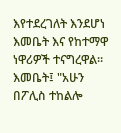እየተደረገለት እንደሆነ እመቤት እና የከተማዋ ነዋሪዎች ተናግረዋል። እመቤት፤ "አሁን በፖሊስ ተከልሎ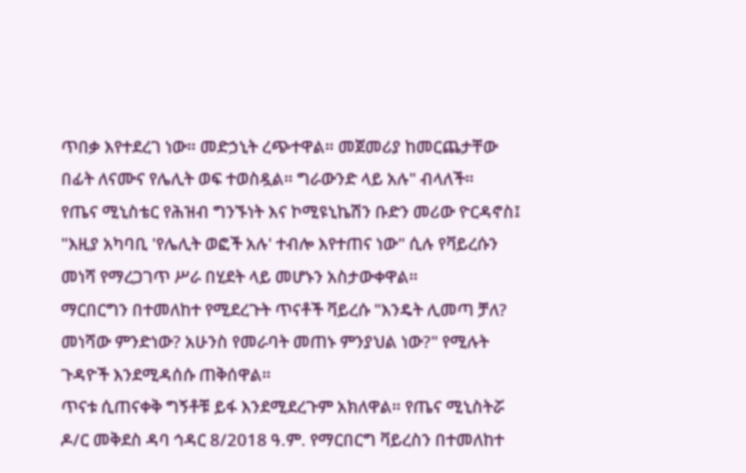ጥበቃ እየተደረገ ነው። መድኃኒት ረጭተዋል። መጀመሪያ ከመርጨታቸው በፊት ለናሙና የሌሊት ወፍ ተወስዷል። ግራውንድ ላይ አሉ" ብላለች።
የጤና ሚኒስቴር የሕዝብ ግንኙነት እና ኮሚዩኒኬሽን ቡድን መሪው ዮርዳኖስ፤ "እዚያ አካባቢ 'የሌሊት ወፎች አሉ' ተብሎ እየተጠና ነው" ሲሉ የቫይረሱን መነሻ የማረጋገጥ ሥራ በሂደት ላይ መሆኑን አስታውቀዋል።
ማርበርግን በተመለከተ የሚደረጉት ጥናቶች ቫይረሱ "እንዴት ሊመጣ ቻለ? መነሻው ምንድነው? አሁንስ የመራባት መጠኑ ምንያህል ነው?" የሚሉት ጉዳዮች እንደሚዳሰሱ ጠቅሰዋል።
ጥናቱ ሲጠናቀቅ ግኝቶቹ ይፋ እንደሚደረጉም አክለዋል። የጤና ሚኒስትሯ ዶ/ር መቅደስ ዳባ ኅዳር 8/2018 ዓ.ም. የማርበርግ ቫይረስን በተመለከተ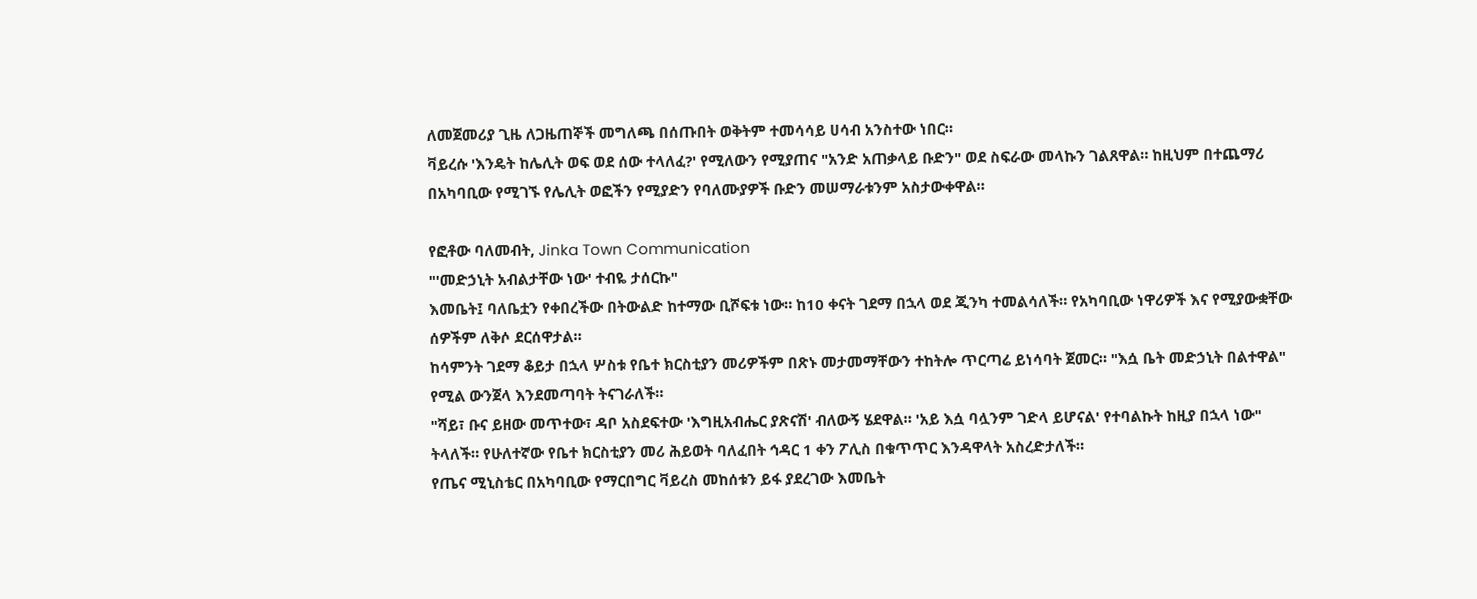ለመጀመሪያ ጊዜ ለጋዜጠኞች መግለጫ በሰጡበት ወቅትም ተመሳሳይ ሀሳብ አንስተው ነበር።
ቫይረሱ 'እንዴት ከሌሊት ወፍ ወደ ሰው ተላለፈ?' የሚለውን የሚያጠና "አንድ አጠቃላይ ቡድን" ወደ ስፍራው መላኩን ገልጸዋል። ከዚህም በተጨማሪ በአካባቢው የሚገኙ የሌሊት ወፎችን የሚያድን የባለሙያዎች ቡድን መሠማራቱንም አስታውቀዋል።

የፎቶው ባለመብት, Jinka Town Communication
"'መድኃኒት አብልታቸው ነው' ተብዬ ታሰርኩ"
እመቤት፤ ባለቤቷን የቀበረችው በትውልድ ከተማው ቢሾፍቱ ነው። ከ10 ቀናት ገደማ በኋላ ወደ ጂንካ ተመልሳለች። የአካባቢው ነዋሪዎች እና የሚያውቋቸው ሰዎችም ለቅሶ ደርሰዋታል።
ከሳምንት ገደማ ቆይታ በኋላ ሦስቱ የቤተ ክርስቲያን መሪዎችም በጽኑ መታመማቸውን ተከትሎ ጥርጣሬ ይነሳባት ጀመር። "እሷ ቤት መድኃኒት በልተዋል" የሚል ውንጀላ እንደመጣባት ትናገራለች።
"ሻይ፣ ቡና ይዘው መጥተው፣ ዳቦ አስደፍተው 'እግዚአብሔር ያጽናሽ' ብለውኝ ሄደዋል። 'አይ እሷ ባሏንም ገድላ ይሆናል' የተባልኩት ከዚያ በኋላ ነው" ትላለች። የሁለተኛው የቤተ ክርስቲያን መሪ ሕይወት ባለፈበት ኅዳር 1 ቀን ፖሊስ በቁጥጥር እንዳዋላት አስረድታለች።
የጤና ሚኒስቴር በአካባቢው የማርበግር ቫይረስ መከሰቱን ይፋ ያደረገው እመቤት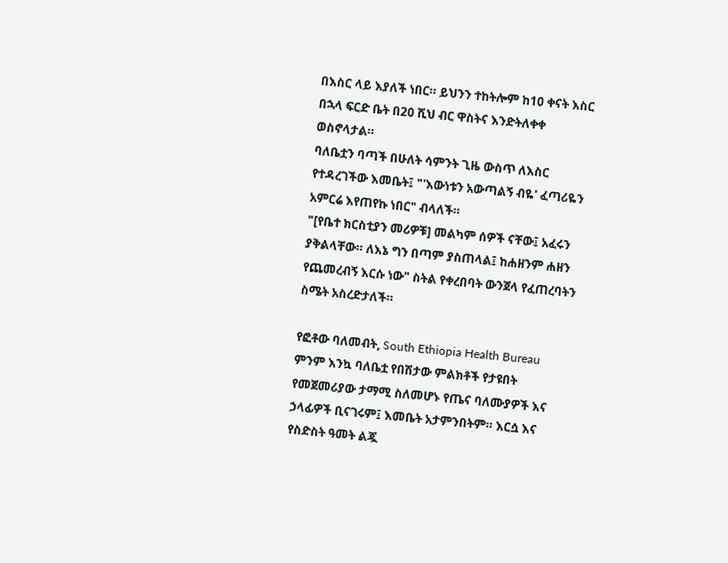በእስር ላይ እያለች ነበር። ይህንን ተከትሎም ከ10 ቀናት እስር በኋላ ፍርድ ቤት በ20 ሺህ ብር ዋስትና እንድትለቀቀ ወስኖላታል።
ባለቤቷን ባጣች በሁለት ሳምንት ጊዜ ውስጥ ለእስር የተዳረገችው እመቤት፤ "'እውነቱን አውጣልኝ ብዬ' ፈጣሪዬን አምርሬ እየጠየኩ ነበር" ብላለች።
"[የቤተ ክርስቲያን መሪዎቹ] መልካም ሰዎች ናቸው፤ አፈሩን ያቅልላቸው። ለእኔ ግን በጣም ያስጠላል፤ ከሐዘንም ሐዘን የጨመረብኝ እርሱ ነው" ስትል የቀረበባት ውንጀላ የፈጠረባትን ስሜት አስረድታለች።

የፎቶው ባለመብት, South Ethiopia Health Bureau
ምንም እንኳ ባለቤቷ የበሽታው ምልክቶች የታዩበት የመጀመሪያው ታማሚ ስለመሆኑ የጤና ባለሙያዎች እና ኃላፊዎች ቢናገሩም፤ እመቤት አታምንበትም። እርሷ እና የስድስት ዓመት ልጇ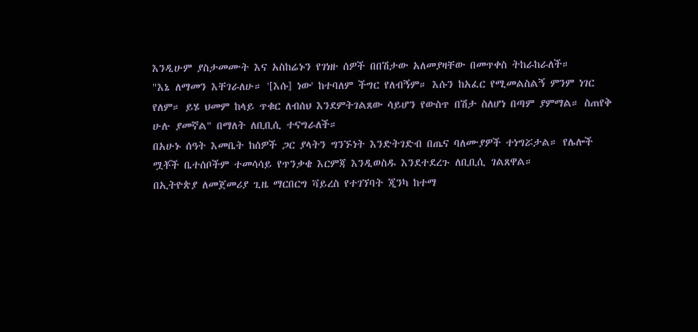እንዲሁም ያስታመሙት እና አስከሬኑን የገነዙ ሰዎች በበሽታው አለመያዛቸው በመጥቀስ ትከራከራለች።
"እኔ ለማመን እቸገራለሁ። '[እሱ] ነው' ከተባለም ችግር የለብኝም። እሱን ከአፈር የሚመልስልኝ ምንም ነገር የለም። ይሄ ህመም ከላይ ጥቁር ለብሰህ እንደምትገልጸው ሳይሆን የውስጥ በሽታ ስለሆነ በጣም ያምማል። ስጠየቅ ሁሉ ያመኛል" በማለት ለቢቢሲ ተናግራለች።
በአሁኑ ሰዓት እመቤት ከሰዎች ጋር ያላትን ግንኙነት እንድትገድብ በጤና ባለሙያዎች ተነግሯታል። የሌሎች ሟቾች ቤተሰቦችም ተመሳሳይ የጥንቃቄ እርምጃ እንዲወስዱ እንደተደረጉ ለቢቢሲ ገልጸዋል።
በኢትዮጵያ ለመጀመሪያ ጊዜ ማርበርግ ቫይረስ የተገኘባት ጂንካ ከተማ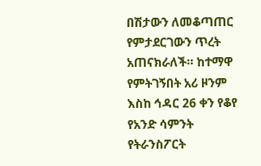በሽታውን ለመቆጣጠር የምታደርገውን ጥረት አጠናክራለች። ከተማዋ የምትገኝበት አሪ ዞንም እስከ ኅዳር 26 ቀን የቆየ የአንድ ሳምንት የትራንስፖርት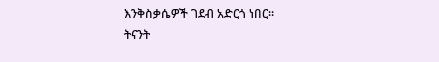እንቅስቃሴዎች ገደብ አድርጎ ነበር።
ትናንት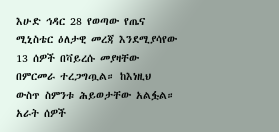እሁድ ኅዳር 28 የወጣው የጤና ሚኒስቴር ዕለታዊ መረጃ እንደሚያሳየው 13 ሰዎች በቫይረሱ መያዛቸው በምርመራ ተረጋግጧል። ከእነዚህ ውስጥ ስምንቱ ሕይወታቸው አልፏል። አራት ሰዎች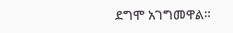ደግሞ አገግመዋል።